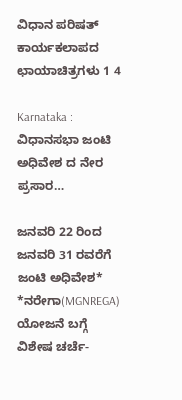ವಿಧಾನ ಪರಿಷತ್ ಕಾರ್ಯಕಲಾಪದ ಛಾಯಾಚಿತ್ರಗಳು 1 4

Karnataka : ವಿಧಾನಸಭಾ ಜಂಟಿ ಅಧಿವೇಶ ದ ನೇರ ಪ್ರಸಾರ…

ಜನವರಿ 22 ರಿಂದ ಜನವರಿ 31 ರವರೆಗೆ ಜಂಟಿ ಅಧಿವೇಶ* *ನರೇಗಾ(MGNREGA) ಯೋಜನೆ ಬಗ್ಗೆ ವಿಶೇಷ ಚರ್ಚೆ-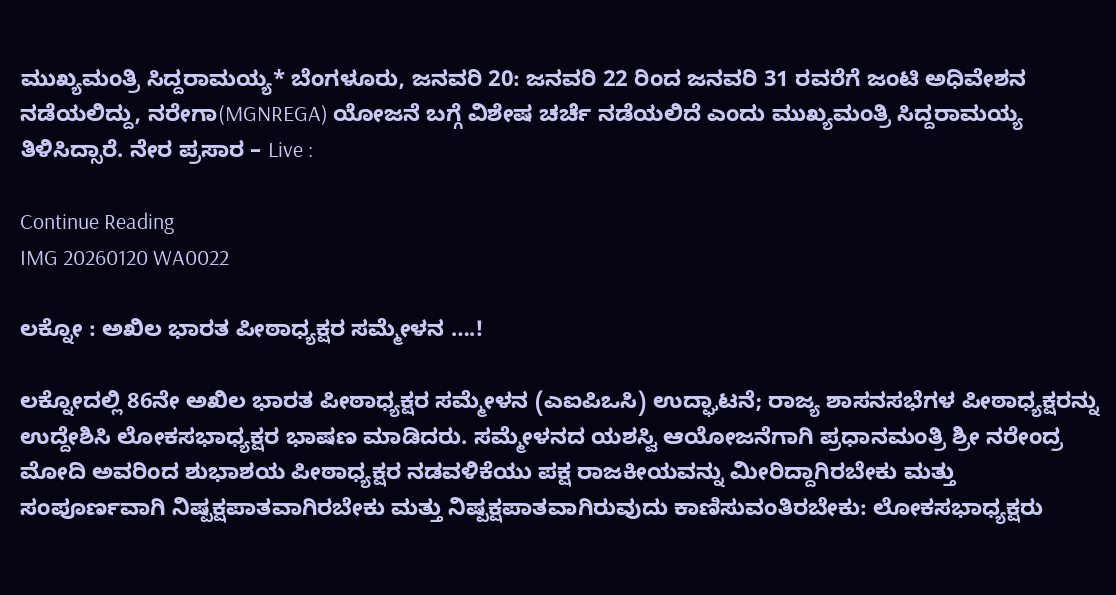ಮುಖ್ಯಮಂತ್ರಿ ಸಿದ್ದರಾಮಯ್ಯ* ಬೆಂಗಳೂರು, ಜನವರಿ 20: ಜನವರಿ 22 ರಿಂದ ಜನವರಿ 31 ರವರೆಗೆ ಜಂಟಿ ಅಧಿವೇಶನ ನಡೆಯಲಿದ್ದು, ನರೇಗಾ(MGNREGA) ಯೋಜನೆ ಬಗ್ಗೆ ವಿಶೇಷ ಚರ್ಚೆ ನಡೆಯಲಿದೆ ಎಂದು ಮುಖ್ಯಮಂತ್ರಿ ಸಿದ್ದರಾಮಯ್ಯ ತಿಳಿಸಿದ್ಸಾರೆ. ನೇರ ಪ್ರಸಾರ – Live :

Continue Reading
IMG 20260120 WA0022

ಲಕ್ನೋ : ಅಖಿಲ ಭಾರತ ಪೀಠಾಧ್ಯಕ್ಷರ ಸಮ್ಮೇಳನ ….!

ಲಕ್ನೋದಲ್ಲಿ 86ನೇ ಅಖಿಲ ಭಾರತ ಪೀಠಾಧ್ಯಕ್ಷರ ಸಮ್ಮೇಳನ (ಎಐಪಿಒಸಿ) ಉದ್ಘಾಟನೆ; ರಾಜ್ಯ ಶಾಸನಸಭೆಗಳ ಪೀಠಾಧ್ಯಕ್ಷರನ್ನು ಉದ್ದೇಶಿಸಿ ಲೋಕಸಭಾಧ್ಯಕ್ಷರ ಭಾಷಣ ಮಾಡಿದರು. ಸಮ್ಮೇಳನದ ಯಶಸ್ವಿ ಆಯೋಜನೆಗಾಗಿ ಪ್ರಧಾನಮಂತ್ರಿ ಶ್ರೀ ನರೇಂದ್ರ ಮೋದಿ ಅವರಿಂದ ಶುಭಾಶಯ ಪೀಠಾಧ್ಯಕ್ಷರ ನಡವಳಿಕೆಯು ಪಕ್ಷ ರಾಜಕೀಯವನ್ನು ಮೀರಿದ್ದಾಗಿರಬೇಕು ಮತ್ತು ಸಂಪೂರ್ಣವಾಗಿ ನಿಷ್ಪಕ್ಷಪಾತವಾಗಿರಬೇಕು ಮತ್ತು ನಿಷ್ಪಕ್ಷಪಾತವಾಗಿರುವುದು ಕಾಣಿಸುವಂತಿರಬೇಕು: ಲೋಕಸಭಾಧ್ಯಕ್ಷರು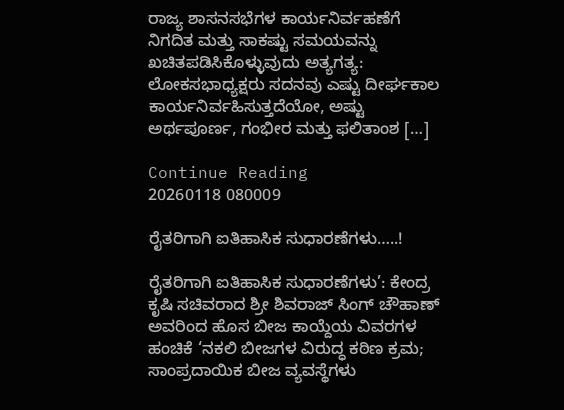ರಾಜ್ಯ ಶಾಸನಸಭೆಗಳ ಕಾರ್ಯನಿರ್ವಹಣೆಗೆ ನಿಗದಿತ ಮತ್ತು ಸಾಕಷ್ಟು ಸಮಯವನ್ನು ಖಚಿತಪಡಿಸಿಕೊಳ್ಳುವುದು ಅತ್ಯಗತ್ಯ: ಲೋಕಸಭಾಧ್ಯಕ್ಷರು ಸದನವು ಎಷ್ಟು ದೀರ್ಘಕಾಲ ಕಾರ್ಯನಿರ್ವಹಿಸುತ್ತದೆಯೋ, ಅಷ್ಟು ಅರ್ಥಪೂರ್ಣ, ಗಂಭೀರ ಮತ್ತು ಫಲಿತಾಂಶ […]

Continue Reading
20260118 080009

ರೈತರಿಗಾಗಿ ಐತಿಹಾಸಿಕ ಸುಧಾರಣೆಗಳು…..!

ರೈತರಿಗಾಗಿ ಐತಿಹಾಸಿಕ ಸುಧಾರಣೆಗಳು’: ಕೇಂದ್ರ ಕೃಷಿ ಸಚಿವರಾದ ಶ್ರೀ ಶಿವರಾಜ್ ಸಿಂಗ್ ಚೌಹಾಣ್ ಅವರಿಂದ ಹೊಸ ಬೀಜ ಕಾಯ್ದೆಯ ವಿವರಗಳ ಹಂಚಿಕೆ ‘ನಕಲಿ ಬೀಜಗಳ ವಿರುದ್ಧ ಕಠಿಣ ಕ್ರಮ; ಸಾಂಪ್ರದಾಯಿಕ ಬೀಜ ವ್ಯವಸ್ಥೆಗಳು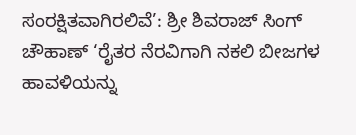ಸಂರಕ್ಷಿತವಾಗಿರಲಿವೆ’: ಶ್ರೀ ಶಿವರಾಜ್ ಸಿಂಗ್ ಚೌಹಾಣ್ ‘ರೈತರ ನೆರವಿಗಾಗಿ ನಕಲಿ ಬೀಜಗಳ ಹಾವಳಿಯನ್ನು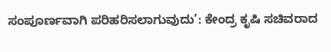ಸಂಪೂರ್ಣವಾಗಿ ಪರಿಹರಿಸಲಾಗುವುದು’: ಕೇಂದ್ರ ಕೃಷಿ ಸಚಿವರಾದ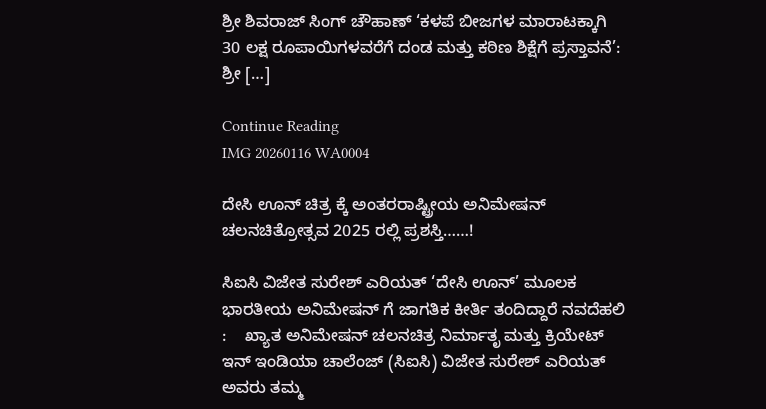ಶ್ರೀ ಶಿವರಾಜ್ ಸಿಂಗ್ ಚೌಹಾಣ್ ‘ಕಳಪೆ ಬೀಜಗಳ ಮಾರಾಟಕ್ಕಾಗಿ 30 ಲಕ್ಷ ರೂಪಾಯಿಗಳವರೆಗೆ ದಂಡ ಮತ್ತು ಕಠಿಣ ಶಿಕ್ಷೆಗೆ ಪ್ರಸ್ತಾವನೆ’: ಶ್ರೀ […]

Continue Reading
IMG 20260116 WA0004

ದೇಸಿ ಊನ್ ಚಿತ್ರ ಕ್ಕೆ ಅಂತರರಾಷ್ಟ್ರೀಯ ಅನಿಮೇಷನ್ ಚಲನಚಿತ್ರೋತ್ಸವ 2025 ರಲ್ಲಿ ಪ್ರಶಸ್ತಿ……!

ಸಿಐಸಿ ವಿಜೇತ ಸುರೇಶ್ ಎರಿಯತ್ ‘ದೇಸಿ ಊನ್’ ಮೂಲಕ ಭಾರತೀಯ ಅನಿಮೇಷನ್ ಗೆ ಜಾಗತಿಕ ಕೀರ್ತಿ ತಂದಿದ್ದಾರೆ ನವದೆಹಲಿ :    ಖ್ಯಾತ ಅನಿಮೇಷನ್ ಚಲನಚಿತ್ರ ನಿರ್ಮಾತೃ ಮತ್ತು ಕ್ರಿಯೇಟ್ ಇನ್ ಇಂಡಿಯಾ ಚಾಲೆಂಜ್ (ಸಿಐಸಿ) ವಿಜೇತ ಸುರೇಶ್ ಎರಿಯತ್ ಅವರು ತಮ್ಮ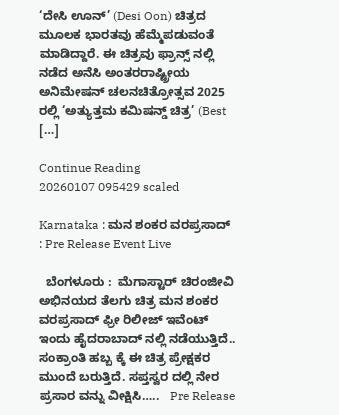‘ದೇಸಿ ಊನ್’ (Desi Oon) ಚಿತ್ರದ ಮೂಲಕ ಭಾರತವು ಹೆಮ್ಮೆಪಡುವಂತೆ ಮಾಡಿದ್ದಾರೆ. ಈ ಚಿತ್ರವು ಫ್ರಾನ್ಸ್ ನಲ್ಲಿ ನಡೆದ ಅನೆಸಿ ಅಂತರರಾಷ್ಟ್ರೀಯ ಅನಿಮೇಷನ್ ಚಲನಚಿತ್ರೋತ್ಸವ 2025 ರಲ್ಲಿ ‘ಅತ್ಯುತ್ತಮ ಕಮಿಷನ್ಡ್ ಚಿತ್ರ’ (Best […]

Continue Reading
20260107 095429 scaled

Karnataka : ಮನ ಶಂಕರ ವರಪ್ರಸಾದ್ : Pre Release Event Live

  ಬೆಂಗಳೂರು :  ಮೆಗಾಸ್ಟಾರ್ ಚಿರಂಜೀವಿ ಅಭಿನಯದ ತೆಲಗು ಚಿತ್ರ ಮನ ಶಂಕರ ವರಪ್ರಸಾದ್ ಫ್ರೀ ರಿಲೀಜ್ ಇವೆಂಟ್ ಇಂದು ಹೈದರಾಬಾದ್ ನಲ್ಲಿ‌ ನಡೆಯುತ್ತಿದೆ.. ಸಂಕ್ರಾಂತಿ ಹಬ್ಬ ಕ್ಕೆ ಈ ಚಿತ್ರ ಪ್ರೇಕ್ಷಕರ  ಮುಂದೆ‌ ಬರುತ್ತಿದೆ. ಸಪ್ತಸ್ವರ ದಲ್ಲಿ ನೇರ ಪ್ರಸಾರ ವನ್ನು ವೀಕ್ಷಿಸಿ…..   Pre Release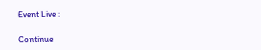Event Live :

Continue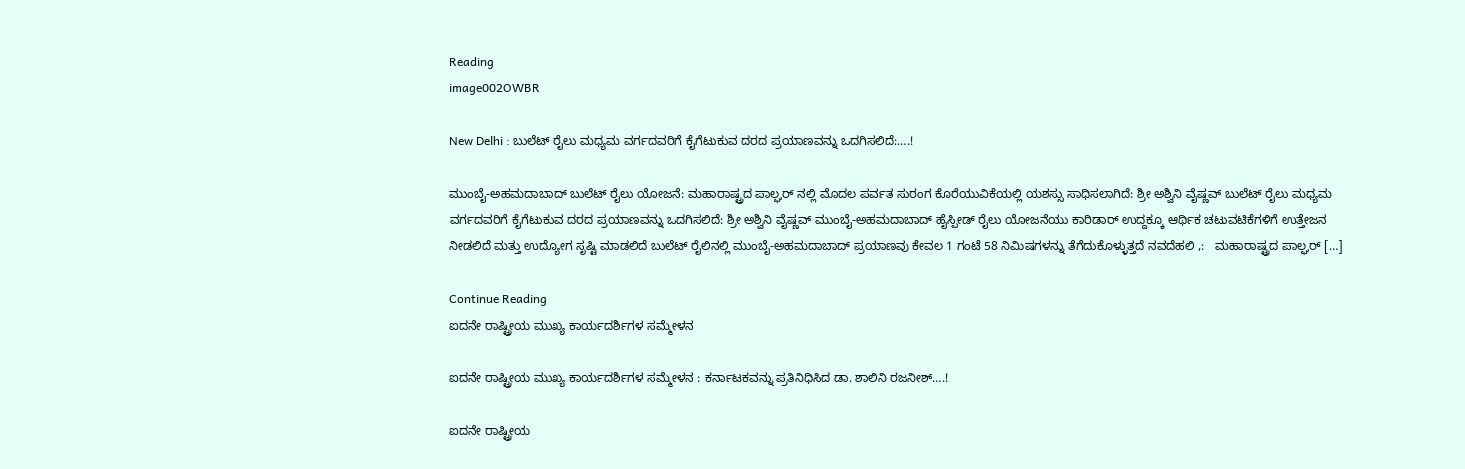Reading
image002OWBR

New Delhi : ಬುಲೆಟ್ ರೈಲು ಮಧ್ಯಮ ವರ್ಗದವರಿಗೆ ಕೈಗೆಟುಕುವ ದರದ ಪ್ರಯಾಣವನ್ನು ಒದಗಿಸಲಿದೆ:….!

ಮುಂಬೈ-ಅಹಮದಾಬಾದ್ ಬುಲೆಟ್ ರೈಲು ಯೋಜನೆ: ಮಹಾರಾಷ್ಟ್ರದ ಪಾಲ್ಘರ್‌ ನಲ್ಲಿ ಮೊದಲ ಪರ್ವತ ಸುರಂಗ ಕೊರೆಯುವಿಕೆಯಲ್ಲಿ ಯಶಸ್ಸು ಸಾಧಿಸಲಾಗಿದೆ: ಶ್ರೀ ಅಶ್ವಿನಿ ವೈಷ್ಣವ್ ಬುಲೆಟ್ ರೈಲು ಮಧ್ಯಮ ವರ್ಗದವರಿಗೆ ಕೈಗೆಟುಕುವ ದರದ ಪ್ರಯಾಣವನ್ನು ಒದಗಿಸಲಿದೆ: ಶ್ರೀ ಅಶ್ವಿನಿ ವೈಷ್ಣವ್ ಮುಂಬೈ-ಅಹಮದಾಬಾದ್ ಹೈಸ್ಪೀಡ್ ರೈಲು ಯೋಜನೆಯು ಕಾರಿಡಾರ್ ಉದ್ದಕ್ಕೂ ಆರ್ಥಿಕ ಚಟುವಟಿಕೆಗಳಿಗೆ ಉತ್ತೇಜನ ನೀಡಲಿದೆ ಮತ್ತು ಉದ್ಯೋಗ ಸೃಷ್ಟಿ ಮಾಡಲಿದೆ ಬುಲೆಟ್ ರೈಲಿನಲ್ಲಿ ಮುಂಬೈ-ಅಹಮದಾಬಾದ್ ಪ್ರಯಾಣವು ಕೇವಲ 1 ಗಂಟೆ 58 ನಿಮಿಷಗಳನ್ನು ತೆಗೆದುಕೊಳ್ಳುತ್ತದೆ ನವದೆಹಲಿ ,:   ಮಹಾರಾಷ್ಟ್ರದ ಪಾಲ್ಘರ್‌ […]

Continue Reading
ಐದನೇ ರಾಷ್ಟ್ರೀಯ ಮುಖ್ಯ ಕಾರ್ಯದರ್ಶಿಗಳ ಸಮ್ಮೇಳನ

ಐದನೇ ರಾಷ್ಟ್ರೀಯ ಮುಖ್ಯ ಕಾರ್ಯದರ್ಶಿಗಳ ಸಮ್ಮೇಳನ : ಕರ್ನಾಟಕವನ್ನು ಪ್ರತಿನಿಧಿಸಿದ ಡಾ. ಶಾಲಿನಿ ರಜನೀಶ್….!

ಐದನೇ ರಾಷ್ಟ್ರೀಯ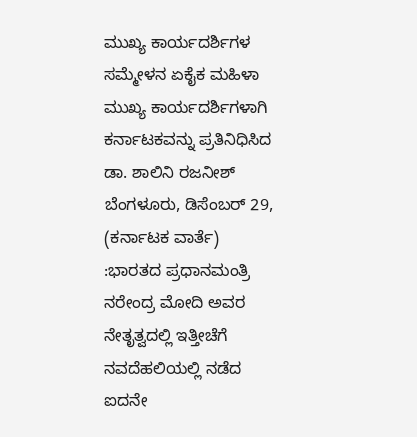ಮುಖ್ಯ ಕಾರ್ಯದರ್ಶಿಗಳ ಸಮ್ಮೇಳನ ಏಕೈಕ ಮಹಿಳಾ ಮುಖ್ಯ ಕಾರ್ಯದರ್ಶಿಗಳಾಗಿ ಕರ್ನಾಟಕವನ್ನು ಪ್ರತಿನಿಧಿಸಿದ ಡಾ. ಶಾಲಿನಿ ರಜನೀಶ್ ಬೆಂಗಳೂರು, ಡಿಸೆಂಬರ್ 29, (ಕರ್ನಾಟಕ ವಾರ್ತೆ) :ಭಾರತದ ಪ್ರಧಾನಮಂತ್ರಿ ನರೇಂದ್ರ ಮೋದಿ ಅವರ ನೇತೃತ್ವದಲ್ಲಿ ಇತ್ತೀಚೆಗೆ ನವದೆಹಲಿಯಲ್ಲಿ ನಡೆದ ಐದನೇ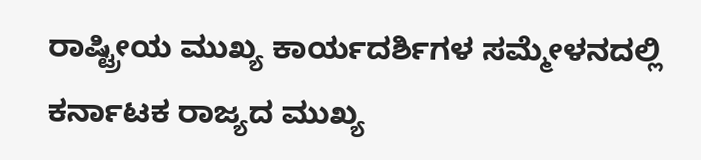ರಾಷ್ಟ್ರೀಯ ಮುಖ್ಯ ಕಾರ್ಯದರ್ಶಿಗಳ ಸಮ್ಮೇಳನದಲ್ಲಿ ಕರ್ನಾಟಕ ರಾಜ್ಯದ ಮುಖ್ಯ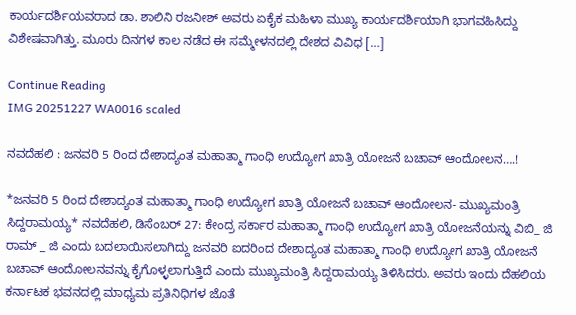ಕಾರ್ಯದರ್ಶಿಯವರಾದ ಡಾ. ಶಾಲಿನಿ ರಜನೀಶ್ ಅವರು ಏಕೈಕ ಮಹಿಳಾ ಮುಖ್ಯ ಕಾರ್ಯದರ್ಶಿಯಾಗಿ ಭಾಗವಹಿಸಿದ್ದು ವಿಶೇಷವಾಗಿತ್ತು. ಮೂರು ದಿನಗಳ ಕಾಲ ನಡೆದ ಈ ಸಮ್ಮೇಳನದಲ್ಲಿ ದೇಶದ ವಿವಿಧ […]

Continue Reading
IMG 20251227 WA0016 scaled

ನವದೆಹಲಿ : ಜನವರಿ 5 ರಿಂದ ದೇಶಾದ್ಯಂತ ಮಹಾತ್ಮಾ ಗಾಂಧಿ ಉದ್ಯೋಗ ಖಾತ್ರಿ ಯೋಜನೆ ಬಚಾವ್ ಆಂದೋಲನ….!

*ಜನವರಿ 5 ರಿಂದ ದೇಶಾದ್ಯಂತ ಮಹಾತ್ಮಾ ಗಾಂಧಿ ಉದ್ಯೋಗ ಖಾತ್ರಿ ಯೋಜನೆ ಬಚಾವ್ ಆಂದೋಲನ- ಮುಖ್ಯಮಂತ್ರಿ ಸಿದ್ದರಾಮಯ್ಯ* ನವದೆಹಲಿ, ಡಿಸೆಂಬರ್ 27: ಕೇಂದ್ರ ಸರ್ಕಾರ ಮಹಾತ್ಮಾ ಗಾಂಧಿ ಉದ್ಯೋಗ ಖಾತ್ರಿ ಯೋಜನೆಯನ್ನು ವಿಬಿ_ ಜಿ ರಾಮ್ _ ಜಿ ಎಂದು ಬದಲಾಯಿಸಲಾಗಿದ್ದು ಜನವರಿ ಐದರಿಂದ ದೇಶಾದ್ಯಂತ ಮಹಾತ್ಮಾ ಗಾಂಧಿ ಉದ್ಯೋಗ ಖಾತ್ರಿ ಯೋಜನೆ ಬಚಾವ್ ಆಂದೋಲನವನ್ನು ಕೈಗೊಳ್ಳಲಾಗುತ್ತಿದೆ ಎಂದು ಮುಖ್ಯಮಂತ್ರಿ ಸಿದ್ದರಾಮಯ್ಯ ತಿಳಿಸಿದರು. ಅವರು ಇಂದು ದೆಹಲಿಯ ಕರ್ನಾಟಕ ಭವನದಲ್ಲಿ ಮಾಧ್ಯಮ ಪ್ರತಿನಿಧಿಗಳ ಜೊತೆ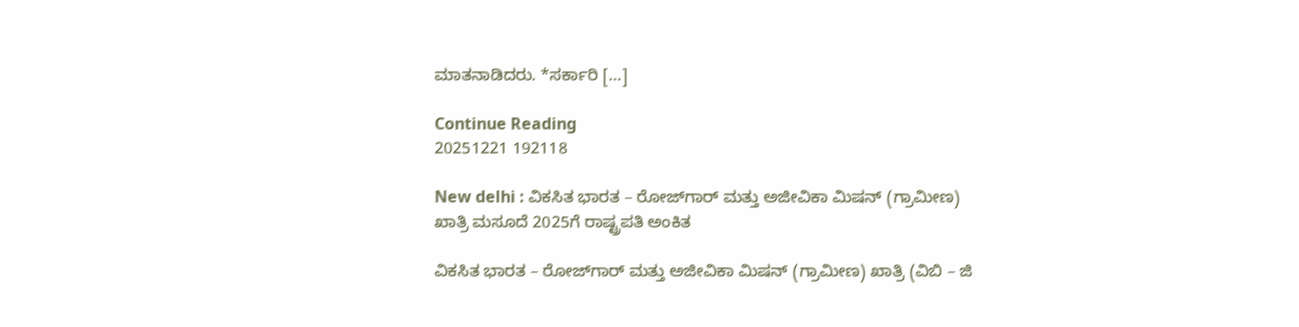ಮಾತನಾಡಿದರು. *ಸರ್ಕಾರಿ […]

Continue Reading
20251221 192118

New delhi : ವಿಕಸಿತ ಭಾರತ – ರೋಜ್‌ಗಾರ್ ಮತ್ತು ಅಜೀವಿಕಾ ಮಿಷನ್ (ಗ್ರಾಮೀಣ) ಖಾತ್ರಿ ಮಸೂದೆ 2025ಗೆ ರಾಷ್ಟ್ರಪತಿ ಅಂಕಿತ

ವಿಕಸಿತ ಭಾರತ – ರೋಜ್‌ಗಾರ್ ಮತ್ತು ಅಜೀವಿಕಾ ಮಿಷನ್ (ಗ್ರಾಮೀಣ) ಖಾತ್ರಿ (ವಿಬಿ – ಜಿ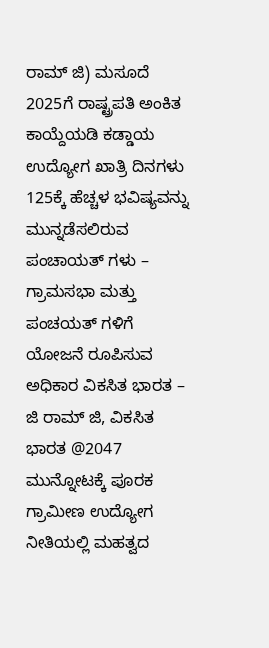ರಾಮ್ ಜಿ) ಮಸೂದೆ 2025ಗೆ ರಾಷ್ಟ್ರಪತಿ ಅಂಕಿತ ಕಾಯ್ದೆಯಡಿ ಕಡ್ಡಾಯ ಉದ್ಯೋಗ ಖಾತ್ರಿ ದಿನಗಳು 125ಕ್ಕೆ ಹೆಚ್ಚಳ ಭವಿಷ್ಯವನ್ನು ಮುನ್ನಡೆಸಲಿರುವ ಪಂಚಾಯತ್ ಗಳು – ಗ್ರಾಮಸಭಾ ಮತ್ತು ಪಂಚಯತ್ ಗಳಿಗೆ ಯೋಜನೆ ರೂಪಿಸುವ ಅಧಿಕಾರ ವಿಕಸಿತ ಭಾರತ – ಜಿ ರಾಮ್ ಜಿ, ವಿಕಸಿತ ಭಾರತ @2047 ಮುನ್ನೋಟಕ್ಕೆ ಪೂರಕ ಗ್ರಾಮೀಣ ಉದ್ಯೋಗ ನೀತಿಯಲ್ಲಿ ಮಹತ್ವದ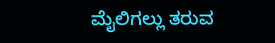ಮೈಲಿಗಲ್ಲು ತರುವ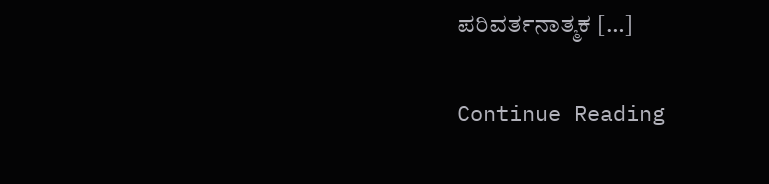ಪರಿವರ್ತನಾತ್ಮಕ […]

Continue Reading